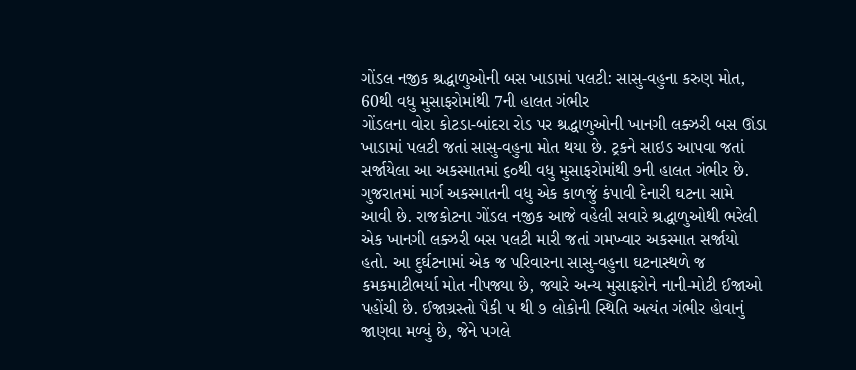ગોંડલ નજીક શ્રદ્ધાળુઓની બસ ખાડામાં પલટી: સાસુ-વહુના કરુણ મોત, 60થી વધુ મુસાફરોમાંથી 7ની હાલત ગંભીર
ગોંડલના વોરા કોટડા-બાંદરા રોડ પર શ્રદ્ધાળુઓની ખાનગી લક્ઝરી બસ ઊંડા ખાડામાં પલટી જતાં સાસુ-વહુના મોત થયા છે. ટ્રકને સાઇડ આપવા જતાં સર્જાયેલા આ અકસ્માતમાં ૬૦થી વધુ મુસાફરોમાંથી ૭ની હાલત ગંભીર છે.
ગુજરાતમાં માર્ગ અકસ્માતની વધુ એક કાળજું કંપાવી દેનારી ઘટના સામે આવી છે. રાજકોટના ગોંડલ નજીક આજે વહેલી સવારે શ્રદ્ધાળુઓથી ભરેલી એક ખાનગી લક્ઝરી બસ પલટી મારી જતાં ગમખ્વાર અકસ્માત સર્જાયો હતો. આ દુર્ઘટનામાં એક જ પરિવારના સાસુ-વહુના ઘટનાસ્થળે જ કમકમાટીભર્યા મોત નીપજ્યા છે, જ્યારે અન્ય મુસાફરોને નાની-મોટી ઈજાઓ પહોંચી છે. ઈજાગ્રસ્તો પૈકી ૫ થી ૭ લોકોની સ્થિતિ અત્યંત ગંભીર હોવાનું જાણવા મળ્યું છે, જેને પગલે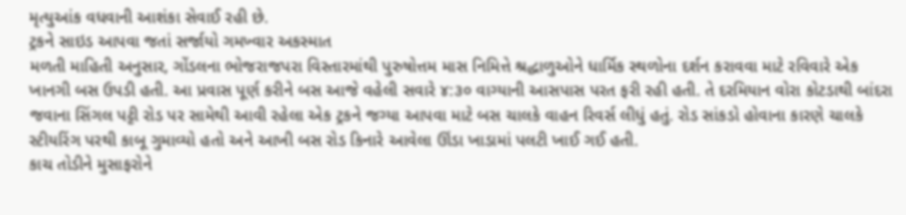મૃત્યુઆંક વધવાની આશંકા સેવાઈ રહી છે.
ટ્રકને સાઇડ આપવા જતાં સર્જાયો ગમખ્વાર અકસ્માત
મળતી માહિતી અનુસાર, ગોંડલના ભોજરાજપરા વિસ્તારમાંથી પુરુષોત્તમ માસ નિમિત્તે શ્રદ્ધાળુઓને ધાર્મિક સ્થળોના દર્શન કરાવવા માટે રવિવારે એક ખાનગી બસ ઉપડી હતી. આ પ્રવાસ પૂર્ણ કરીને બસ આજે વહેલી સવારે ૪:૩૦ વાગ્યાની આસપાસ પરત ફરી રહી હતી. તે દરમિયાન વોરા કોટડાથી બાંદરા જવાના સિંગલ પટ્ટી રોડ પર સામેથી આવી રહેલા એક ટ્રકને જગ્યા આપવા માટે બસ ચાલકે વાહન રિવર્સ લીધું હતું. રોડ સાંકડો હોવાના કારણે ચાલકે સ્ટીયરિંગ પરથી કાબૂ ગુમાવ્યો હતો અને આખી બસ રોડ કિનારે આવેલા ઊંડા ખાડામાં પલટી ખાઈ ગઈ હતી.
કાચ તોડીને મુસાફરોને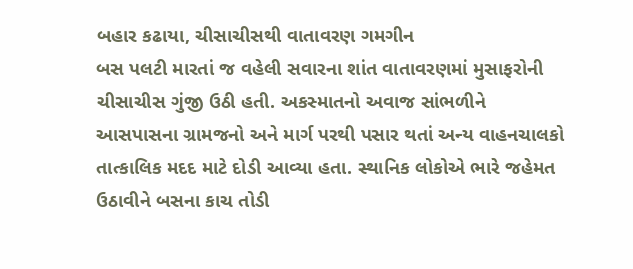બહાર કઢાયા, ચીસાચીસથી વાતાવરણ ગમગીન
બસ પલટી મારતાં જ વહેલી સવારના શાંત વાતાવરણમાં મુસાફરોની ચીસાચીસ ગુંજી ઉઠી હતી. અકસ્માતનો અવાજ સાંભળીને આસપાસના ગ્રામજનો અને માર્ગ પરથી પસાર થતાં અન્ય વાહનચાલકો તાત્કાલિક મદદ માટે દોડી આવ્યા હતા. સ્થાનિક લોકોએ ભારે જહેમત ઉઠાવીને બસના કાચ તોડી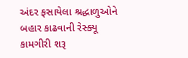અંદર ફસાયેલા શ્રદ્ધાળુઓને બહાર કાઢવાની રેસ્ક્યૂ કામગીરી શરૂ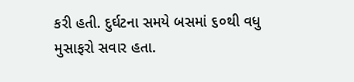કરી હતી. દુર્ઘટના સમયે બસમાં ૬૦થી વધુ મુસાફરો સવાર હતા.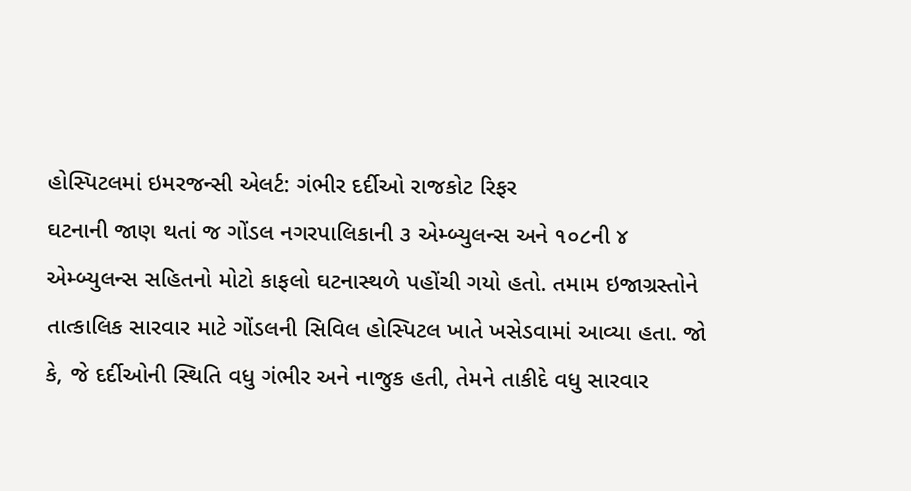હોસ્પિટલમાં ઇમરજન્સી એલર્ટ: ગંભીર દર્દીઓ રાજકોટ રિફર
ઘટનાની જાણ થતાં જ ગોંડલ નગરપાલિકાની ૩ એમ્બ્યુલન્સ અને ૧૦૮ની ૪ એમ્બ્યુલન્સ સહિતનો મોટો કાફલો ઘટનાસ્થળે પહોંચી ગયો હતો. તમામ ઇજાગ્રસ્તોને તાત્કાલિક સારવાર માટે ગોંડલની સિવિલ હોસ્પિટલ ખાતે ખસેડવામાં આવ્યા હતા. જો કે, જે દર્દીઓની સ્થિતિ વધુ ગંભીર અને નાજુક હતી, તેમને તાકીદે વધુ સારવાર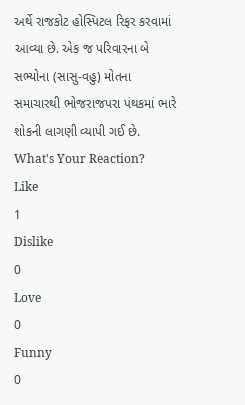અર્થે રાજકોટ હોસ્પિટલ રિફર કરવામાં આવ્યા છે. એક જ પરિવારના બે સભ્યોના (સાસુ-વહુ) મોતના સમાચારથી ભોજરાજપરા પંથકમાં ભારે શોકની લાગણી વ્યાપી ગઈ છે.
What's Your Reaction?
Like
1
Dislike
0
Love
0
Funny
0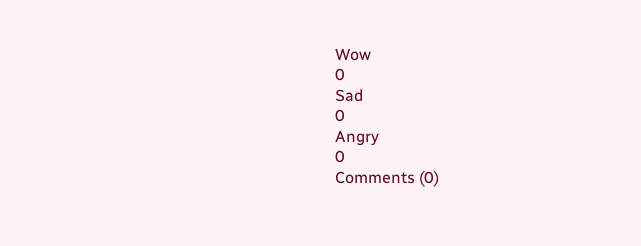Wow
0
Sad
0
Angry
0
Comments (0)